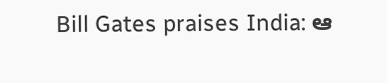Bill Gates praises India: ఆ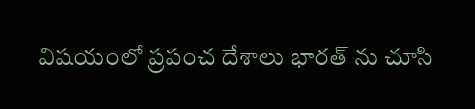విష‌యంలో ప్రపంచ దేశాలు భార‌త్ ను చూసి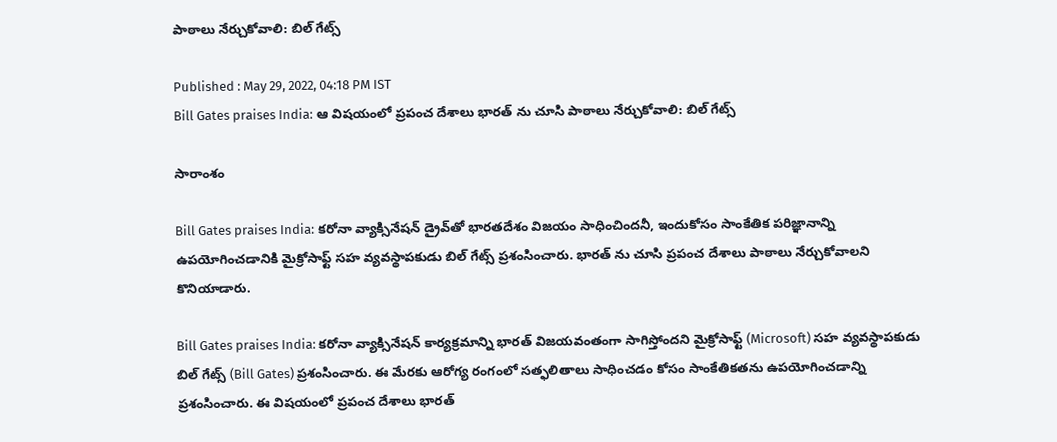పాఠాలు నేర్చుకోవాలి: బిల్ గేట్స్

Published : May 29, 2022, 04:18 PM IST
Bill Gates praises India: ఆ విష‌యంలో ప్రపంచ దేశాలు భార‌త్ ను చూసి పాఠాలు నేర్చుకోవాలి: బిల్ గేట్స్

సారాంశం

Bill Gates praises India: క‌రోనా వ్యాక్సినేషన్ డ్రైవ్‌తో భారతదేశం విజయం సాధించింద‌నీ, ఇందుకోసం సాంకేతిక పరిజ్ఞానాన్ని ఉపయోగించడానికి మైక్రోసాఫ్ట్ సహ వ్యవస్థాపకుడు బిల్ గేట్స్ ప్ర‌శంసించారు. భార‌త్ ను చూసి ప్ర‌పంచ దేశాలు పాఠాలు నేర్చుకోవాల‌ని కొనియాడారు.

Bill Gates praises India: క‌రోనా వ్యాక్సినేష‌న్ కార్యక్రమాన్ని భార‌త్ విజయవంతంగా సాగిస్తోంద‌ని మైక్రోసాఫ్ట్ (Microsoft) సహ వ్యవస్థాపకుడు బిల్ గేట్స్ (Bill Gates) ప్రశంసించారు. ఈ మేర‌కు ఆరోగ్య రంగంలో సత్ఫలితాలు సాధించడం కోసం సాంకేతికతను ఉపయోగించడాన్ని ప్రశంసించారు. ఈ విష‌యంలో ప్రపంచ దేశాలు భార‌త్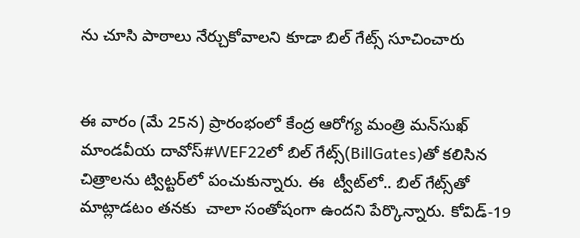ను చూసి పాఠాలు నేర్చుకోవాలని కూడా బిల్ గేట్స్ సూచించారు


ఈ వారం (మే 25న‌) ప్రారంభంలో కేంద్ర‌ ఆరోగ్య మంత్రి మన్‌సుఖ్ మాండవీయ దావోస్‌#WEF22లో బిల్ గేట్స్(BillGates)తో కలిసిన చిత్రాలను ట్విట్టర్‌లో పంచుకున్నారు. ఈ  ట్వీట్‌లో.. బిల్ గేట్స్‌తో మాట్లాడటం త‌నకు  చాలా సంతోషంగా ఉందని పేర్కొన్నారు. కోవిడ్-19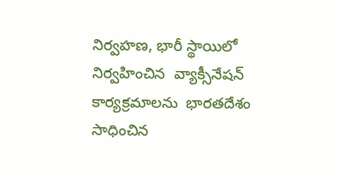నిర్వహణ, భారీ స్థాయిలో నిర్వహించిన  వ్యాక్సీనేష‌న్ కార్యక్రమాలను  భారతదేశం సాధించిన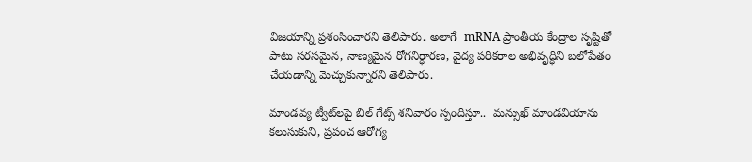విజయాన్ని ప్ర‌శంసించారని తెలిపారు. అలాగే  mRNA ప్రాంతీయ కేంద్రాల సృష్టితో పాటు సరసమైన, నాణ్యమైన రోగనిర్ధారణ, వైద్య పరికరాల అభివృద్ధిని బలోపేతం చేయడాన్ని మెచ్చుకున్నార‌ని తెలిపారు.

మాండవ్య ట్వీట్‌లపై బిల్ గేట్స్ శనివారం స్పందిస్తూ..  మన్సుఖ్ మాండవియాను కలుసుకుని, ప్రపంచ ఆరోగ్య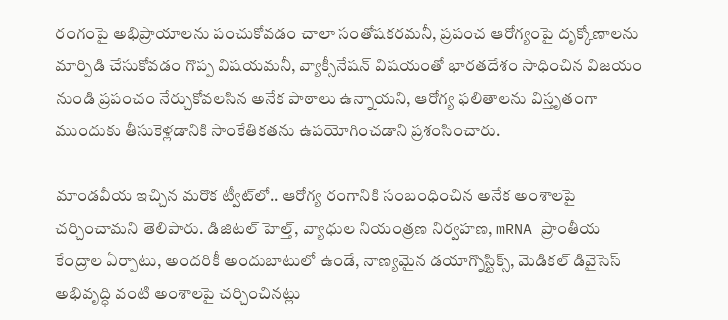రంగంపై అభిప్రాయాలను పంచుకోవడం చాలా సంతోషకరమ‌నీ, ప్రపంచ ఆరోగ్యంపై దృక్కోణాలను మార్పిడి చేసుకోవడం గొప్ప విషయమ‌నీ, వ్యాక్సీనేష‌న్ విష‌యంతో భారతదేశం సాధించిన విజయం నుండి ప్రపంచం నేర్చుకోవలసిన అనేక పాఠాలు ఉన్నాయని, ఆరోగ్య ఫలితాలను విస్తృతంగా ముందుకు తీసుకెళ్లడానికి సాంకేతికతను ఉపయోగించ‌డాని ప్రశంసించారు.

మాండవీయ ఇచ్చిన మరొక ట్వీట్‌లో.. ఆరోగ్య రంగానికి సంబంధించిన అనేక అంశాలపై చర్చించామని తెలిపారు. డిజిటల్ హెల్త్, వ్యాధుల నియంత్రణ నిర్వహణ, mRNA ప్రాంతీయ కేంద్రాల ఏర్పాటు, అందరికీ అందుబాటులో ఉండే, నాణ్యమైన డయాగ్నొస్టిక్స్, మెడికల్ డివైసెస్ అభివృద్ధి వంటి అంశాలపై చర్చించినట్లు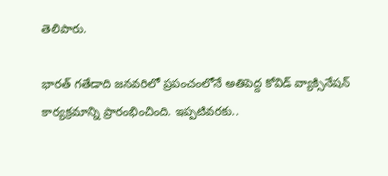తెలిపారు.

భారత్‌ గతేడాది జనవరిలో ప్రపంచంలోనే అతిపెద్ద కోవిడ్‌ వ్యాక్సినేషన్ కార్య‌క్ర‌మాన్ని ప్రారంభించింది. ఇప్పటివరకు..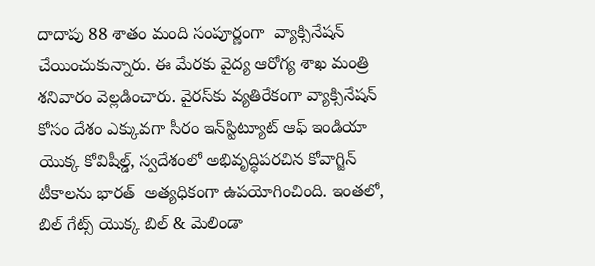దాదాపు 88 శాతం మంది సంపూర్ణంగా  వ్యాక్సినేష‌న్ చేయించుకున్నారు. ఈ మేరకు వైద్య ఆరోగ్య శాఖ మంత్రి శనివారం వెల్లడించారు. వైరస్‌కు వ్యతిరేకంగా వ్యాక్సినేషన్ కోసం దేశం ఎక్కువగా సీరం ఇన్‌స్టిట్యూట్ ఆఫ్ ఇండియా యొక్క కోవిషీల్డ్, స్వదేశంలో అభివృద్ధిపరచిన కోవాగ్జిన్ టీకాలను భారత్  అత్యధికంగా ఉపయోగించింది. ఇంతలో, బిల్ గేట్స్ యొక్క బిల్ & మెలిండా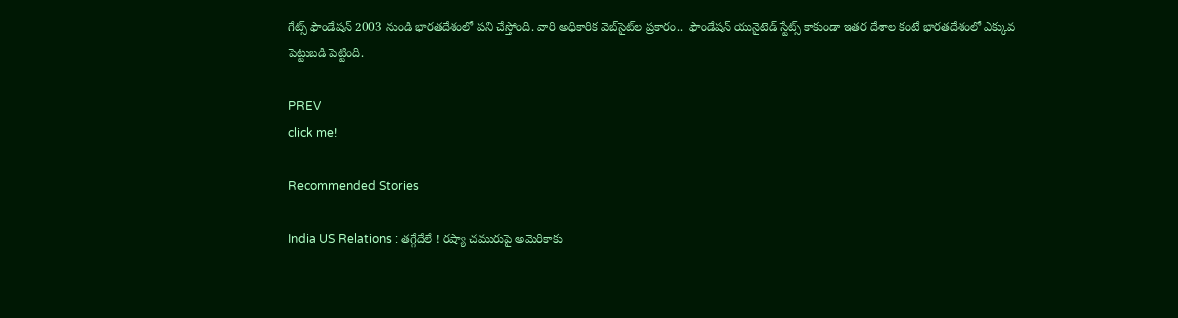గేట్స్ ఫౌండేషన్ 2003 నుండి భారతదేశంలో పని చేస్తోంది. వారి అధికారిక వెబ్‌సైట్‌ల ప్రకారం..  ఫౌండేషన్ యునైటెడ్ స్టేట్స్ కాకుండా ఇతర దేశాల కంటే భారతదేశంలో ఎక్కువ పెట్టుబడి పెట్టింది.

PREV
click me!

Recommended Stories

India US Relations : తగ్గేదేలే ! రష్యా చమురుపై అమెరికాకు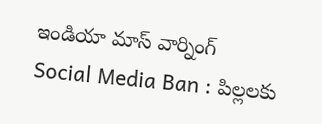ఇండియా మాస్ వార్నింగ్
Social Media Ban : పిల్లలకు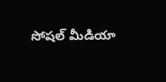సోషల్ మీడియా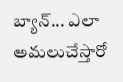బ్యాన్... ఎలా అమలుచేస్తారో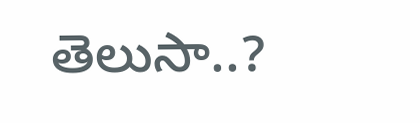తెలుసా..?